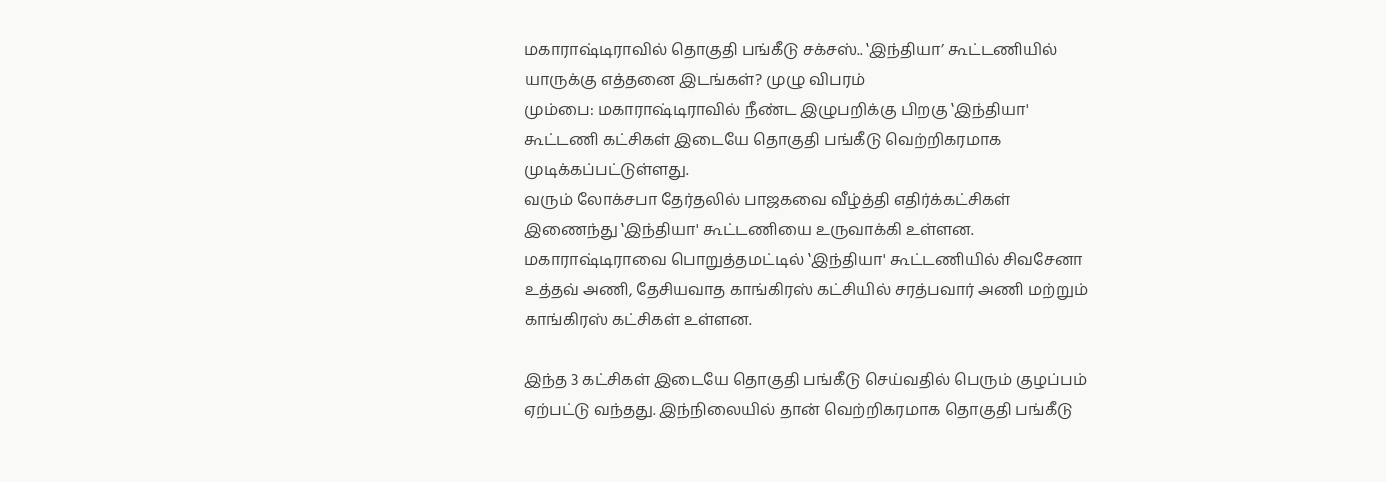மகாராஷ்டிராவில் தொகுதி பங்கீடு சக்சஸ்.. ‛இந்தியா’ கூட்டணியில் யாருக்கு எத்தனை இடங்கள்? முழு விபரம்
மும்பை: மகாராஷ்டிராவில் நீண்ட இழுபறிக்கு பிறகு ‛இந்தியா' கூட்டணி கட்சிகள் இடையே தொகுதி பங்கீடு வெற்றிகரமாக முடிக்கப்பட்டுள்ளது.
வரும் லோக்சபா தேர்தலில் பாஜகவை வீழ்த்தி எதிர்க்கட்சிகள் இணைந்து ‛இந்தியா' கூட்டணியை உருவாக்கி உள்ளன. மகாராஷ்டிராவை பொறுத்தமட்டில் ‛இந்தியா' கூட்டணியில் சிவசேனா உத்தவ் அணி, தேசியவாத காங்கிரஸ் கட்சியில் சரத்பவார் அணி மற்றும் காங்கிரஸ் கட்சிகள் உள்ளன.

இந்த 3 கட்சிகள் இடையே தொகுதி பங்கீடு செய்வதில் பெரும் குழப்பம் ஏற்பட்டு வந்தது. இந்நிலையில் தான் வெற்றிகரமாக தொகுதி பங்கீடு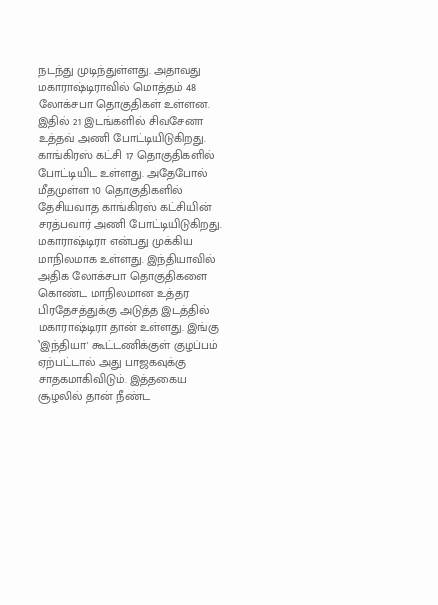நடந்து முடிந்துள்ளது. அதாவது மகாராஷ்டிராவில் மொத்தம் 48 லோக்சபா தொகுதிகள் உள்ளன. இதில் 21 இடங்களில் சிவசேனா உத்தவ் அணி போட்டியிடுகிறது. காங்கிரஸ் கட்சி 17 தொகுதிகளில் போட்டியிட உள்ளது. அதேபோல் மீதமுள்ள 10 தொகுதிகளில் தேசியவாத காங்கிரஸ் கட்சியின் சரத்பவார் அணி போட்டியிடுகிறது.
மகாராஷ்டிரா என்பது முக்கிய மாநிலமாக உள்ளது. இந்தியாவில் அதிக லோக்சபா தொகுதிகளை கொண்ட மாநிலமான உத்தர பிரதேசத்துக்கு அடுத்த இடத்தில் மகாராஷ்டிரா தான் உள்ளது. இங்கு ‛இந்தியா' கூட்டணிக்குள் குழப்பம் ஏற்பட்டால் அது பாஜகவுக்கு சாதகமாகிவிடும். இத்தகைய சூழலில் தான் நீண்ட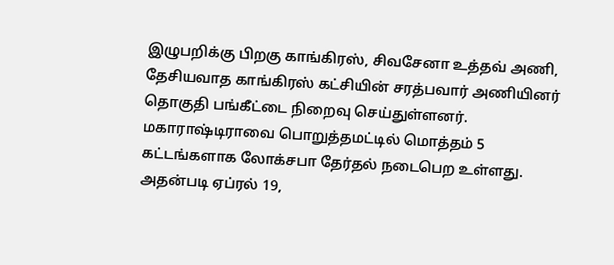இழுபறிக்கு பிறகு காங்கிரஸ், சிவசேனா உத்தவ் அணி, தேசியவாத காங்கிரஸ் கட்சியின் சரத்பவார் அணியினர் தொகுதி பங்கீட்டை நிறைவு செய்துள்ளனர்.
மகாராஷ்டிராவை பொறுத்தமட்டில் மொத்தம் 5 கட்டங்களாக லோக்சபா தேர்தல் நடைபெற உள்ளது. அதன்படி ஏப்ரல் 19,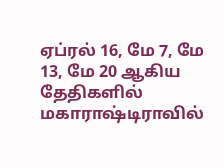ஏப்ரல் 16, மே 7, மே 13, மே 20 ஆகிய தேதிகளில் மகாராஷ்டிராவில்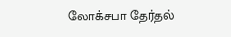லோக்சபா தேர்தல்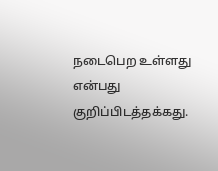நடைபெற உள்ளது என்பது குறிப்பிடத்தக்கது.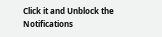Click it and Unblock the Notifications